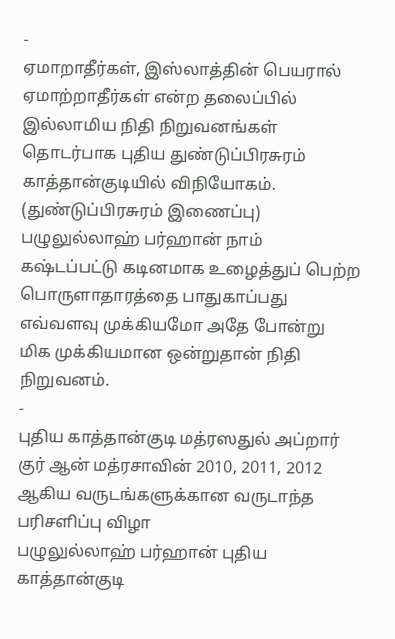-
ஏமாறாதீர்கள், இஸ்லாத்தின் பெயரால் ஏமாற்றாதீர்கள் என்ற தலைப்பில் இல்லாமிய நிதி நிறுவனங்கள் தொடர்பாக புதிய துண்டுப்பிரசுரம் காத்தான்குடியில் விநியோகம். (துண்டுப்பிரசுரம் இணைப்பு)
பழுலுல்லாஹ் பர்ஹான் நாம் கஷ்டப்பட்டு கடினமாக உழைத்துப் பெற்ற பொருளாதாரத்தை பாதுகாப்பது எவ்வளவு முக்கியமோ அதே போன்று மிக முக்கியமான ஒன்றுதான் நிதி நிறுவனம்.
-
புதிய காத்தான்குடி மத்ரஸதுல் அப்றார் குர் ஆன் மத்ரசாவின் 2010, 2011, 2012 ஆகிய வருடங்களுக்கான வருடாந்த பரிசளிப்பு விழா
பழுலுல்லாஹ் பர்ஹான் புதிய காத்தான்குடி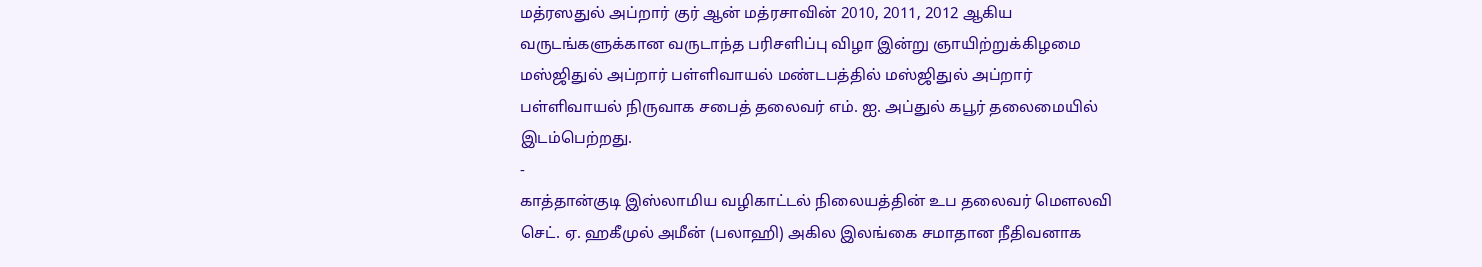மத்ரஸதுல் அப்றார் குர் ஆன் மத்ரசாவின் 2010, 2011, 2012 ஆகிய வருடங்களுக்கான வருடாந்த பரிசளிப்பு விழா இன்று ஞாயிற்றுக்கிழமை மஸ்ஜிதுல் அப்றார் பள்ளிவாயல் மண்டபத்தில் மஸ்ஜிதுல் அப்றார் பள்ளிவாயல் நிருவாக சபைத் தலைவர் எம். ஐ. அப்துல் கபூர் தலைமையில் இடம்பெற்றது.
-
காத்தான்குடி இஸ்லாமிய வழிகாட்டல் நிலையத்தின் உப தலைவர் மௌலவி செட். ஏ. ஹகீமுல் அமீன் (பலாஹி) அகில இலங்கை சமாதான நீதிவனாக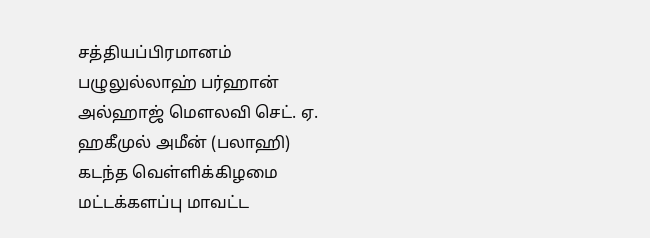சத்தியப்பிரமானம்
பழுலுல்லாஹ் பர்ஹான் அல்ஹாஜ் மௌலவி செட். ஏ. ஹகீமுல் அமீன் (பலாஹி) கடந்த வெள்ளிக்கிழமை மட்டக்களப்பு மாவட்ட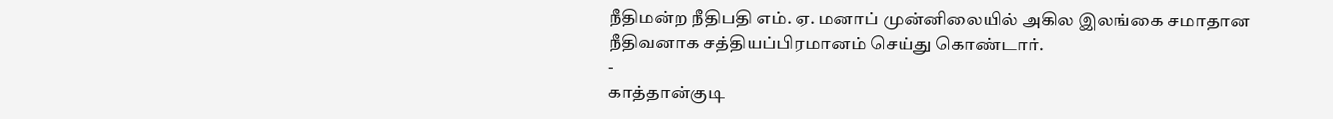நீதிமன்ற நீதிபதி எம். ஏ. மனாப் முன்னிலையில் அகில இலங்கை சமாதான நீதிவனாக சத்தியப்பிரமானம் செய்து கொண்டார்.
-
காத்தான்குடி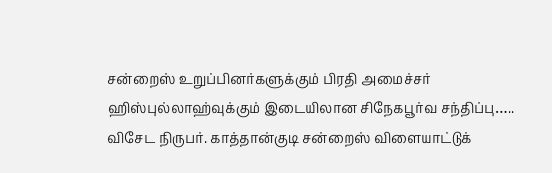சன்றைஸ் உறுப்பினர்களுக்கும் பிரதி அமைச்சர் ஹிஸ்புல்லாஹ்வுக்கும் இடையிலான சிநேகபூர்வ சந்திப்பு…..
விசேட நிருபர். காத்தான்குடி சன்றைஸ் விளையாட்டுக்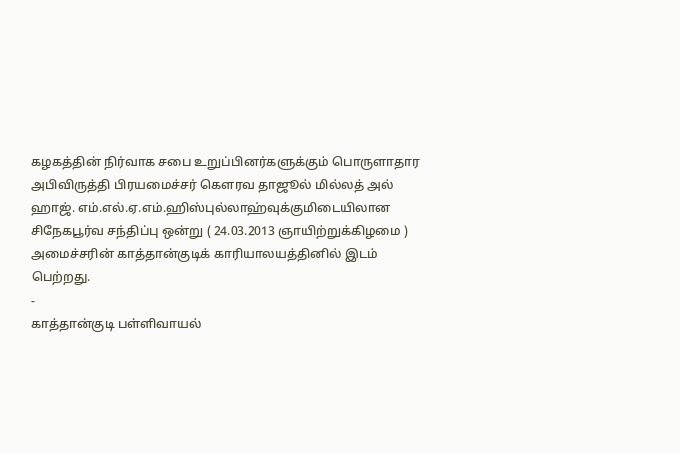கழகத்தின் நிர்வாக சபை உறுப்பினர்களுக்கும் பொருளாதார அபிவிருத்தி பிரயமைச்சர் கௌரவ தாஜூல் மில்லத் அல் ஹாஜ். எம்.எல்.ஏ.எம்.ஹிஸ்புல்லாஹ்வுக்குமிடையிலான சிநேகபூர்வ சந்திப்பு ஒன்று ( 24.03.2013 ஞாயிற்றுக்கிழமை ) அமைச்சரின் காத்தான்குடிக் காரியாலயத்தினில் இடம் பெற்றது.
-
காத்தான்குடி பள்ளிவாயல்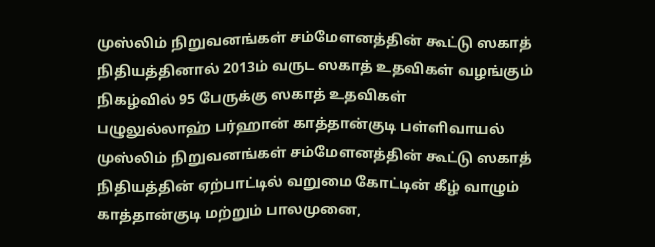முஸ்லிம் நிறுவனங்கள் சம்மேளனத்தின் கூட்டு ஸகாத் நிதியத்தினால் 2013ம் வருட ஸகாத் உதவிகள் வழங்கும் நிகழ்வில் 95 பேருக்கு ஸகாத் உதவிகள்
பழுலுல்லாஹ் பர்ஹான் காத்தான்குடி பள்ளிவாயல் முஸ்லிம் நிறுவனங்கள் சம்மேளனத்தின் கூட்டு ஸகாத் நிதியத்தின் ஏற்பாட்டில் வறுமை கோட்டின் கீழ் வாழும் காத்தான்குடி மற்றும் பாலமுனை,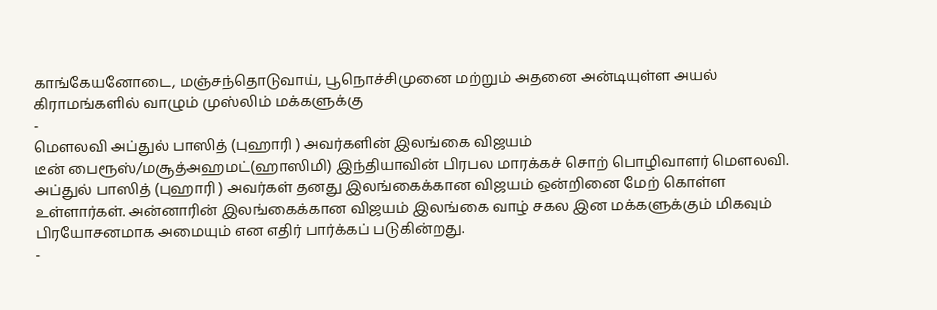காங்கேயனோடை, மஞ்சந்தொடுவாய், பூநொச்சிமுனை மற்றும் அதனை அன்டியுள்ள அயல் கிராமங்களில் வாழும் முஸ்லிம் மக்களுக்கு
-
மௌலவி அப்துல் பாஸித் (புஹாரி ) அவர்களின் இலங்கை விஜயம்
டீன் பைரூஸ்/மசூத்அஹமட்(ஹாஸிமி) இந்தியாவின் பிரபல மாரக்கச் சொற் பொழிவாளர் மௌலவி. அப்துல் பாஸித் (புஹாரி ) அவர்கள் தனது இலங்கைக்கான விஜயம் ஒன்றினை மேற் கொள்ள உள்ளார்கள். அன்னாரின் இலங்கைக்கான விஜயம் இலங்கை வாழ் சகல இன மக்களுக்கும் மிகவும் பிரயோசனமாக அமையும் என எதிர் பார்க்கப் படுகின்றது.
-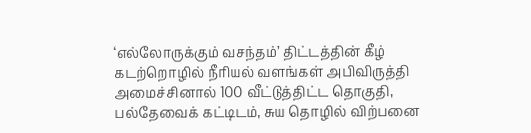‘எல்லோருக்கும் வசந்தம்’ திட்டத்தின் கீழ் கடற்றொழில் நீரியல் வளங்கள் அபிவிருத்தி அமைச்சினால் 100 வீட்டுத்திட்ட தொகுதி, பல்தேவைக் கட்டிடம், சுய தொழில் விற்பனை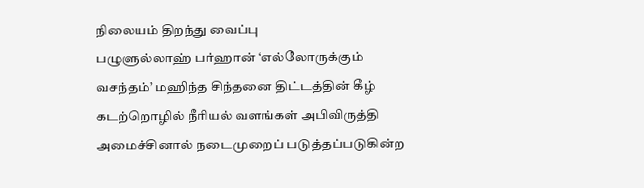நிலையம் திறந்து வைப்பு
பழுளுல்லாஹ் பர்ஹான் ‘எல்லோருக்கும் வசந்தம்’ மஹிந்த சிந்தனை திட்டத்தின் கீழ் கடற்றொழில் நீரியல் வளங்கள் அபிவிருத்தி அமைச்சினால் நடைமுறைப் படுத்தப்படுகின்ற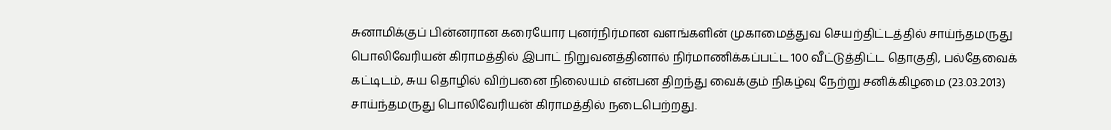சுனாமிக்குப் பின்னரான கரையோர புனர்நிர்மான வளங்களின் முகாமைத்துவ செயற்திட்டத்தில் சாய்ந்தமருது பொலிவேரியன் கிராமத்தில் இபாட் நிறுவனத்தினால் நிர்மாணிக்கப்பட்ட 100 வீட்டுத்திட்ட தொகுதி, பல்தேவைக் கட்டிடம், சுய தொழில் விற்பனை நிலையம் என்பன திறந்து வைக்கும் நிகழ்வு நேற்று சனிக்கிழமை (23.03.2013) சாய்ந்தமருது பொலிவேரியன் கிராமத்தில் நடைபெற்றது.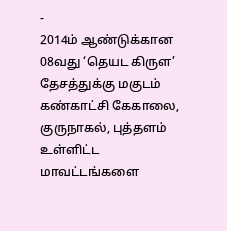-
2014ம் ஆண்டுக்கான 08வது ‘தெயட கிருள’ தேசத்துக்கு மகுடம் கண்காட்சி கேகாலை, குருநாகல், புத்தளம் உள்ளிட்ட மாவட்டங்களை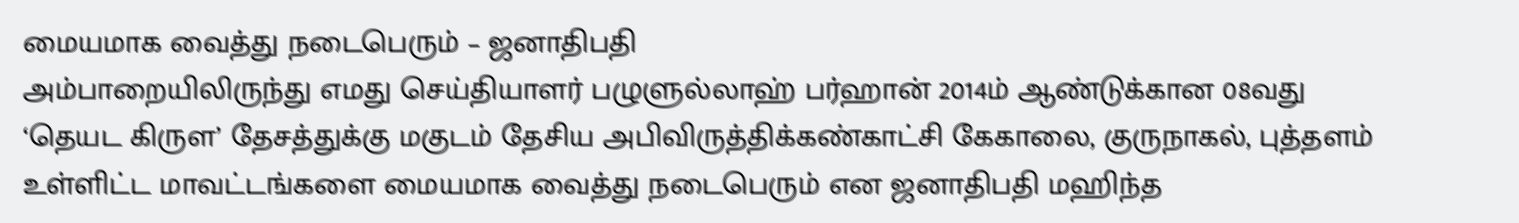மையமாக வைத்து நடைபெரும் – ஜனாதிபதி
அம்பாறையிலிருந்து எமது செய்தியாளர் பழுளுல்லாஹ் பர்ஹான் 2014ம் ஆண்டுக்கான 08வது ‘தெயட கிருள’ தேசத்துக்கு மகுடம் தேசிய அபிவிருத்திக்கண்காட்சி கேகாலை, குருநாகல், புத்தளம் உள்ளிட்ட மாவட்டங்களை மையமாக வைத்து நடைபெரும் என ஜனாதிபதி மஹிந்த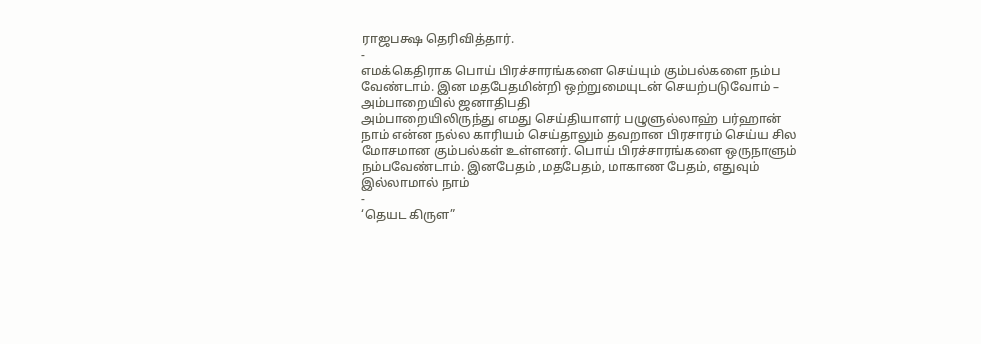ராஜபக்ஷ தெரிவித்தார்.
-
எமக்கெதிராக பொய் பிரச்சாரங்களை செய்யும் கும்பல்களை நம்ப வேண்டாம். இன மதபேதமின்றி ஒற்றுமையுடன் செயற்படுவோம் – அம்பாறையில் ஜனாதிபதி
அம்பாறையிலிருந்து எமது செய்தியாளர் பழுளுல்லாஹ் பர்ஹான் நாம் என்ன நல்ல காரியம் செய்தாலும் தவறான பிரசாரம் செய்ய சில மோசமான கும்பல்கள் உள்ளனர். பொய் பிரச்சாரங்களை ஒருநாளும் நம்பவேண்டாம். இனபேதம் ,மதபேதம், மாகாண பேதம், எதுவும் இல்லாமால் நாம்
-
‘தெயட கிருள”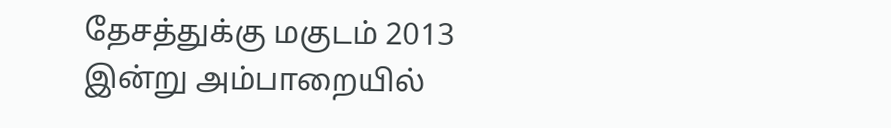தேசத்துக்கு மகுடம் 2013 இன்று அம்பாறையில்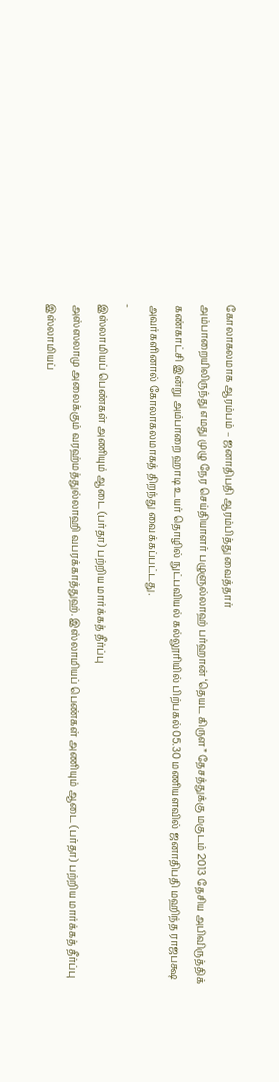கோலாகலமாக ஆரம்பம் – ஜனாதிபதி ஆரம்பித்து வைத்தார்
அம்பாறையிலிருந்து எமது முழு நேர செய்தியாளர் பழுளுல்லாஹ் பர்ஹான் ‘தெயட கிருள” தேசத்துக்கு மகுடம் 2013 தேசிய அபிவிருத்திக் கண்காட்சி இன்று அம்பாறை ஹாடி உயர் தொழில் நுட்பவியல் கல்லூரியில் பிற்பகல்05.30 மணியளவில் ஜனாதிபதி மஹிந்த ராஜபக்ஷ அவர்களினால் கோலாகலமாகத் திறந்து வைக்கப்பட்டது.
-
இஸ்லாமியப் பெண்கள் அணியும் ஆடை (பர்தா) பற்றிய மார்க்கத் தீர்ப்பு
அஸ்ஸலாமு அலைக்கும் வரஹ்மத்துல்லாஹி வபரக்காத்துஹ். இஸ்லாமியப் பெண்கள் அணியும் ஆடை (பர்தா) பற்றிய மார்க்கத் தீர்ப்பு இஸ்லாமியப்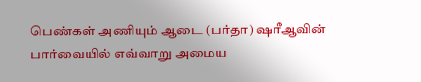பெண்கள் அணியும் ஆடை (பர்தா) ஷரீஆவின் பார்வையில் எவ்வாறு அமைய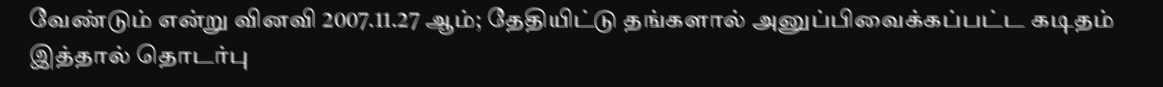வேண்டும் என்று வினவி 2007.11.27 ஆம்; தேதியிட்டு தங்களால் அனுப்பிவைக்கப்பட்ட கடிதம் இத்தால் தொடர்பு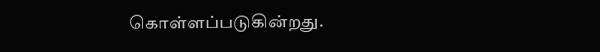கொள்ளப்படுகின்றது.